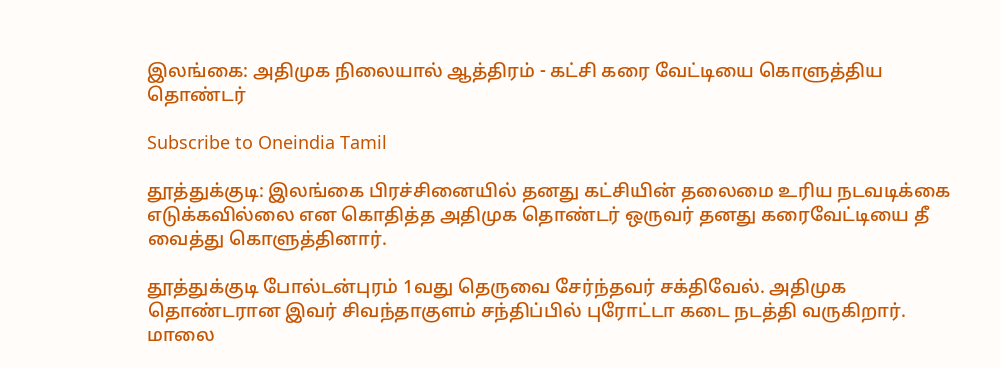இலங்கை: அதிமுக நிலையால் ஆத்திரம் - கட்சி கரை வேட்டியை கொளுத்திய தொண்டர்

Subscribe to Oneindia Tamil

தூத்துக்குடி: இலங்கை பிரச்சினையில் தனது கட்சியின் தலைமை உரிய நடவடிக்கை எடுக்கவில்லை என கொதித்த அதிமுக தொண்டர் ஒருவர் தனது கரைவேட்டியை தீ வைத்து கொளுத்தினார்.

தூத்துக்குடி போல்டன்புரம் 1வது தெருவை சேர்ந்தவர் சக்திவேல். அதிமுக தொண்டரான இவர் சிவந்தாகுளம் சந்திப்பில் புரோட்டா கடை நடத்தி வருகிறார். மாலை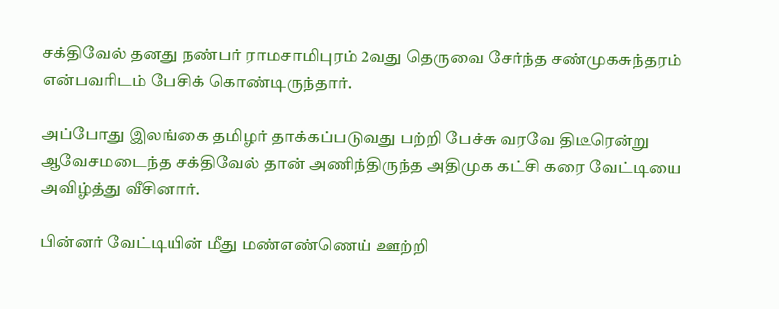சக்திவேல் தனது நண்பர் ராமசாமிபுரம் 2வது தெருவை சேர்ந்த சண்முகசுந்தரம் என்பவரிடம் பேசிக் கொண்டிருந்தார்.

அப்போது இலங்கை தமிழர் தாக்கப்படுவது பற்றி பேச்சு வரவே திடீரென்று ஆவேசமடைந்த சக்திவேல் தான் அணிந்திருந்த அதிமுக கட்சி கரை வேட்டியை அவிழ்த்து வீசினார்.

பின்னர் வேட்டியின் மீது மண்எண்ணெய் ஊற்றி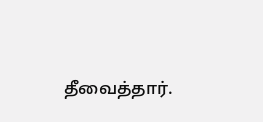தீவைத்தார்.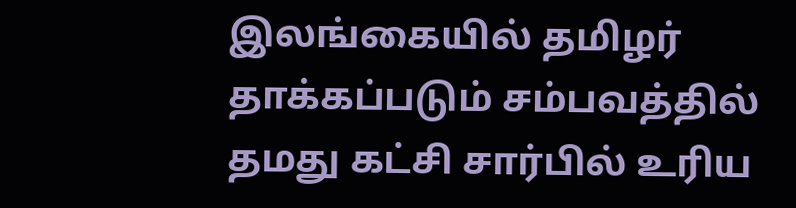இலங்கையில் தமிழர் தாக்கப்படும் சம்பவத்தில் தமது கட்சி சார்பில் உரிய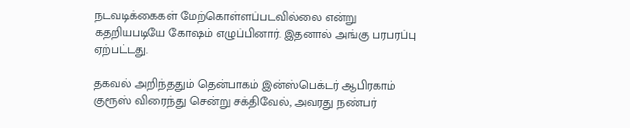நடவடிக்கைகள் மேற்கொள்ளப்படவில்லை என்று கதறியபடியே கோஷம் எழுப்பினார். இதனால் அங்கு பரபரப்பு ஏற்பட்டது.

தகவல் அறிந்ததும் தென்பாகம் இன்ஸ்பெக்டர் ஆபிரகாம் குரூஸ் விரைந்து சென்று சக்திவேல், அவரது நண்பர்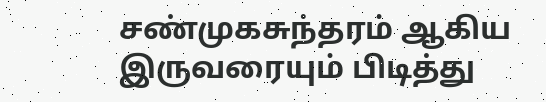சண்முகசுந்தரம் ஆகிய இருவரையும் பிடித்து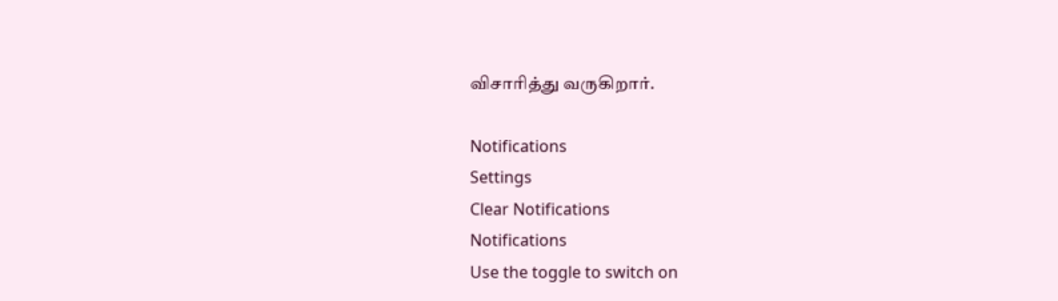விசாரித்து வருகிறார்.

Notifications
Settings
Clear Notifications
Notifications
Use the toggle to switch on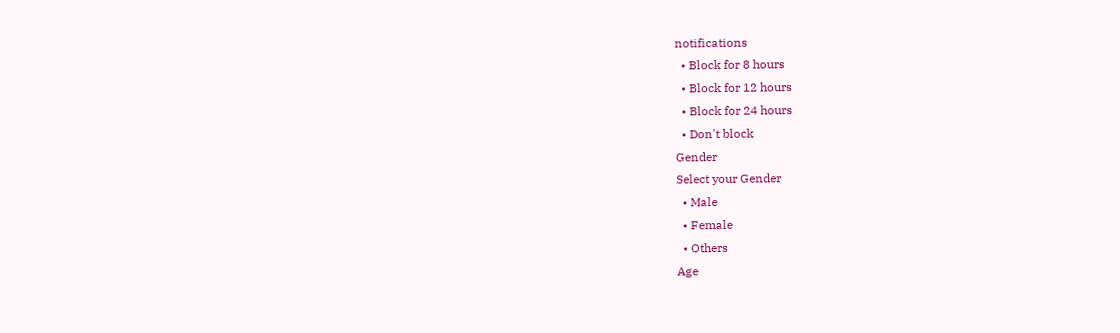notifications
  • Block for 8 hours
  • Block for 12 hours
  • Block for 24 hours
  • Don't block
Gender
Select your Gender
  • Male
  • Female
  • Others
Age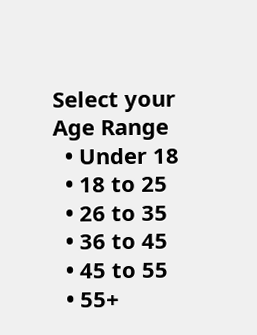Select your Age Range
  • Under 18
  • 18 to 25
  • 26 to 35
  • 36 to 45
  • 45 to 55
  • 55+